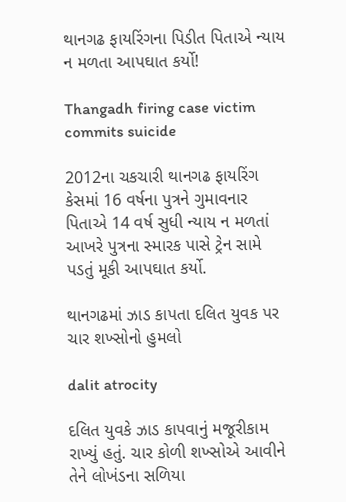થાનગઢ ફાયરિંગના પિડીત પિતાએ ન્યાય ન મળતા આપઘાત કર્યો!

Thangadh firing case victim commits suicide

2012ના ચકચારી થાનગઢ ફાયરિંગ કેસમાં 16 વર્ષના પુત્રને ગુમાવનાર પિતાએ 14 વર્ષ સુધી ન્યાય ન મળતાં આખરે પુત્રના સ્મારક પાસે ટ્રેન સામે પડતું મૂકી આપઘાત કર્યો.

થાનગઢમાં ઝાડ કાપતા દલિત યુવક પર ચાર શખ્સોનો હુમલો

dalit atrocity

દલિત યુવકે ઝાડ કાપવાનું મજૂરીકામ રાખ્યું હતું. ચાર કોળી શખ્સોએ આવીને તેને લોખંડના સળિયા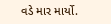વડે માર માર્યો.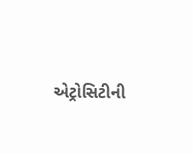એટ્રોસિટીની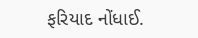ફરિયાદ નોંધાઈ.